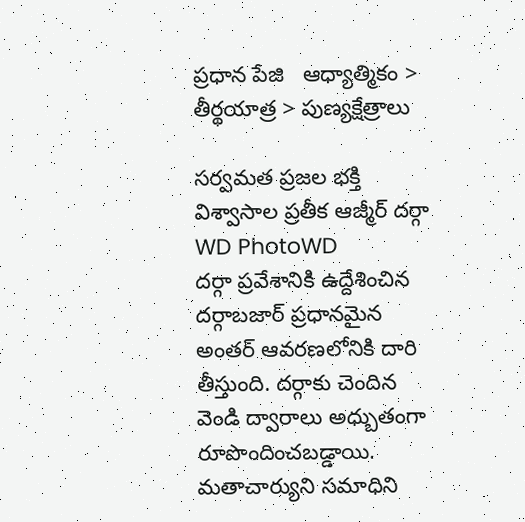ప్రధాన పేజి   ఆధ్యాత్మికం > తీర్థయాత్ర > పుణ్యక్షేత్రాలు

సర్వమత ప్రజల భక్తి విశ్వాసాల ప్రతీక ఆజ్మీర్ దర్గా
WD PhotoWD
దర్గా ప్రవేశానికి ఉద్దేశించిన దర్గాబజార్ ప్రధానమైన అంతర్ ఆవరణలోనికి దారి తీస్తుంది. దర్గాకు చెందిన వెండి ద్వారాలు అధ్బుతంగా రూపొందించబడ్డాయి. మతాచార్యుని సమాధిని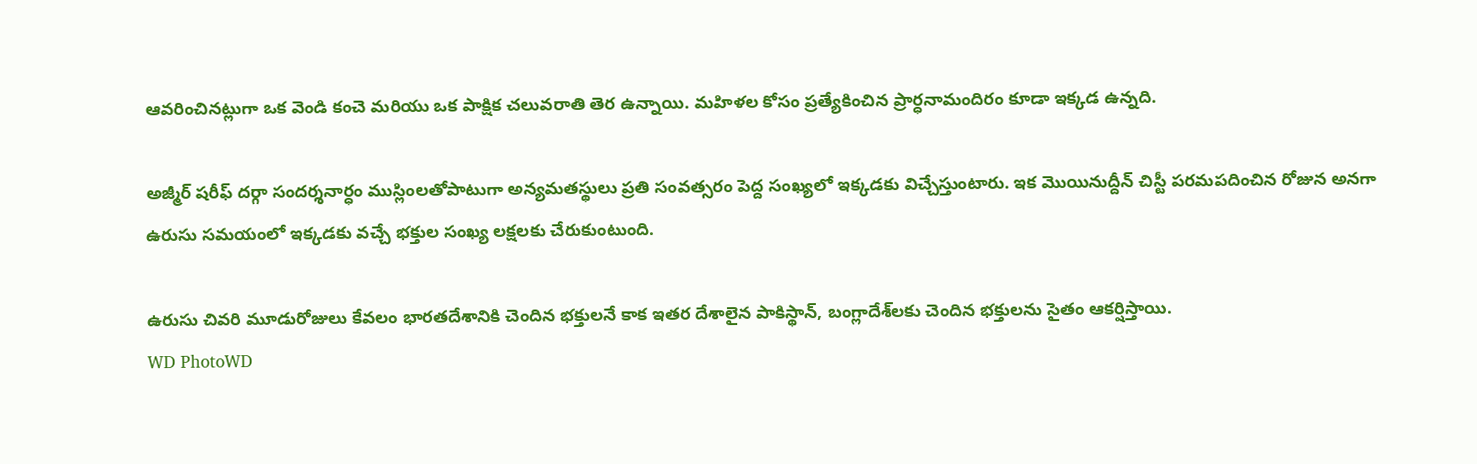ఆవరించినట్లుగా ఒక వెండి కంచె మరియు ఒక పాక్షిక చలువరాతి తెర ఉన్నాయి. మహిళల కోసం ప్రత్యేకించిన ప్రార్ధనామందిరం కూడా ఇక్కడ ఉన్నది.

అజ్మీర్ షరీఫ్ దర్గా సందర్శనార్ధం ముస్లింలతోపాటుగా అన్యమతస్థులు ప్రతి సంవత్సరం పెద్ద సంఖ్యలో ఇక్కడకు విచ్చేస్తుంటారు. ఇక మొయినుద్దీన్ చిస్టీ పరమపదించిన రోజున అనగా ఉరుసు సమయంలో ఇక్కడకు వచ్చే భక్తుల సంఖ్య లక్షలకు చేరుకుంటుంది.

ఉరుసు చివరి మూడురోజులు కేవలం భారతదేశానికి చెందిన భక్తులనే కాక ఇతర దేశాలైన పాకిస్థాన్, బంగ్లాదేశ్‌లకు చెందిన భక్తులను సైతం ఆకర్షిస్తాయి.
WD PhotoWD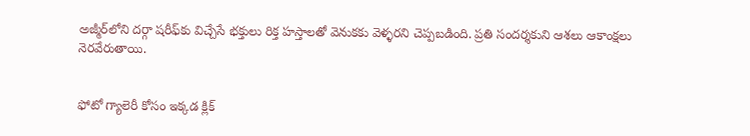అజ్మీర్‌లోని దర్గా షరీఫ్‌కు విచ్చేసే భక్తులు రిక్త హస్తాలతో వెనుకకు వెళ్ళరని చెప్పబడింది. ప్రతి సందర్శకుని ఆశలు ఆకాంక్షలు నెరవేరుతాయి.


ఫోటో గ్యాలెరీ కోసం ఇక్కడ క్లిక్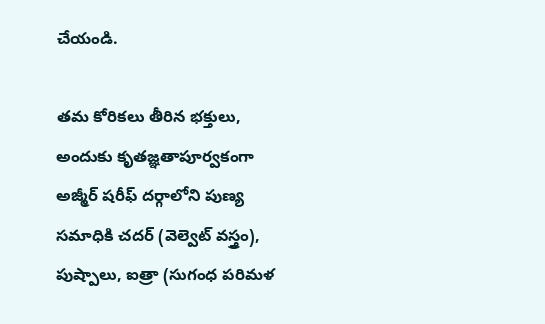చేయండి.

తమ కోరికలు తీరిన భక్తులు, అందుకు కృతజ్ఞతాపూర్వకంగా అజ్మీర్ షరీఫ్ దర్గాలోని పుణ్య సమాధికి చదర్ (వెల్వెట్ వస్త్రం), పుష్పాలు, ఐత్రా (సుగంధ పరిమళ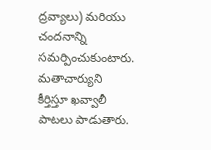ద్రవ్యాలు) మరియు చందనాన్ని సమర్పించుకుంటారు. మతాచార్యుని కీర్తిస్తూ ఖవ్వాలీ పాటలు పాడుతారు.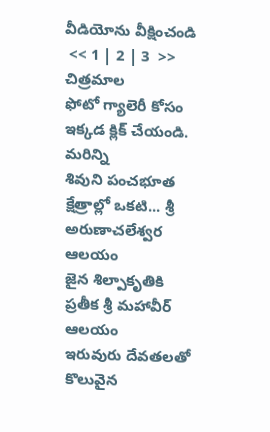వీడియోను వీక్షించండి
 << 1 | 2 | 3  >>
చిత్రమాల
ఫోటో గ్యాలెరీ కోసం ఇక్కడ క్లిక్ చేయండి.
మరిన్ని
శివుని పంచభూత క్షేత్రాల్లో ఒకటి... శ్రీ అరుణాచలేశ్వర ఆలయం
జైన శిల్పాకృతికి ప్రతీక శ్రీ మహావీర్‌ ఆలయం
ఇరువురు దేవతలతో కొలువైన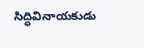సిద్ధివినాయకుడు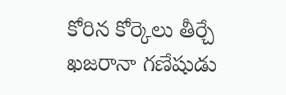కోరిన కోర్కెలు తీర్చే ఖజరానా గణేషుడు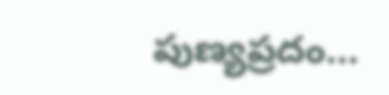పుణ్యప్రదం...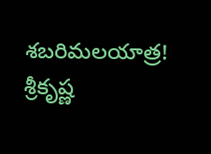శబరిమలయాత్ర!
శ్రీకృష్ణ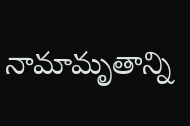నామామృతాన్ని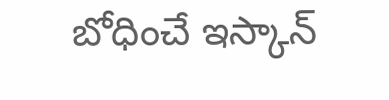బోధించే ఇస్కాన్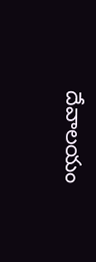దేవాలయం